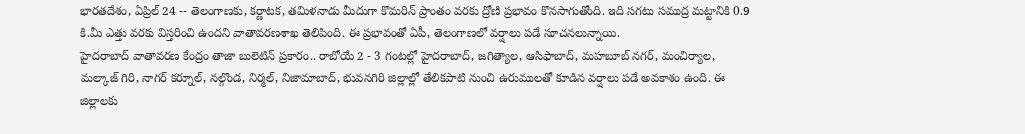భారతదేశం, ఏప్రిల్ 24 -- తెలంగాణకు, కర్ణాటక, తమిళనాడు మీదుగా కొమరిన్ ప్రాంతం వరకు ద్రోణి ప్రభావం కొనసాగుతోంది. ఇది సగటు సముద్ర మట్టానికి 0.9 కి.మీ ఎత్తు వరకు విస్తరించి ఉందని వాతావరణశాఖ తెలిపింది. ఈ ప్రభావంతో ఏపీ, తెలంగాణలో వర్షాలు పడే సూచనలున్నాయి.
హైదరాబాద్ వాతావరణ కేంద్రం తాజా బులెటిన్ ప్రకారం.. రాబోయే 2 - 3 గంటల్లో హైదరాబాద్, జగిత్యాల, ఆసిఫాబాద్, మహబూబ్ నగర్, మంచిర్యాల, మల్కాజ్ గిరి, నాగర్ కర్నూల్, నల్గొండ, నిర్మల్, నిజామాబాద్, భువనగిరి జిల్లాల్లో తేలికపాటి నుంచి ఉరుములతో కూడిన వర్షాలు పడే అవకాశం ఉంది. ఈ జిల్లాలకు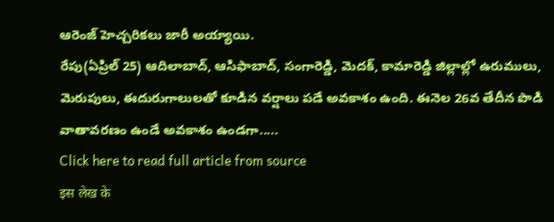ఆరెంజ్ హెచ్చరికలు జారీ అయ్యాయి.
రేపు(ఏప్రిల్ 25) ఆదిలాబాద్, ఆసిఫాబాద్, సంగారెడ్డి, మెదక్, కామారెడ్డి జిల్లాల్లో ఉరుములు, మెరుపులు, ఈదురుగాలులతో కూడిన వర్షాలు పడే అవకాశం ఉంది. ఈనెల 26వ తేదీన పొడి వాతావరణం ఉండే అవకాశం ఉండగా.....
Click here to read full article from source
इस लेख के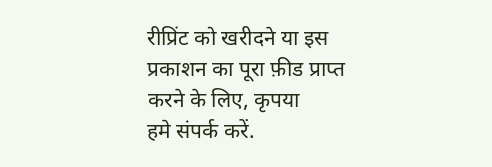रीप्रिंट को खरीदने या इस प्रकाशन का पूरा फ़ीड प्राप्त करने के लिए, कृपया
हमे संपर्क करें.